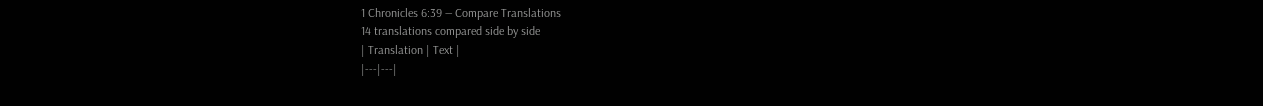1 Chronicles 6:39 — Compare Translations
14 translations compared side by side
| Translation | Text |
|---|---|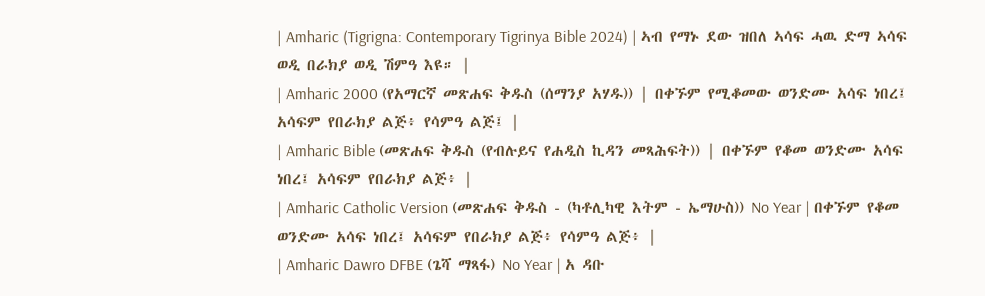| Amharic (Tigrigna: Contemporary Tigrinya Bible 2024) | ኣብ የማኑ ደው ዝበለ ኣሳፍ ሓዉ ድማ ኣሳፍ ወዲ በራክያ ወዲ ሽምዓ እዩ። |
| Amharic 2000 (የአማርኛ መጽሐፍ ቅዱስ (ሰማንያ አሃዱ)) | በቀኙም የሚቆመው ወንድሙ አሳፍ ነበረ፤ አሳፍም የበራክያ ልጅ፥ የሳምዓ ልጅ፤ |
| Amharic Bible (መጽሐፍ ቅዱስ (የብሉይና የሐዲስ ኪዳን መጻሕፍት)) | በቀኙም የቆመ ወንድሙ አሳፍ ነበረ፤ አሳፍም የበራክያ ልጅ፥ |
| Amharic Catholic Version (መጽሐፍ ቅዱስ - (ካቶሊካዊ እትም - ኤማሁስ)) No Year | በቀኙም የቆመ ወንድሙ አሳፍ ነበረ፤ አሳፍም የበራክያ ልጅ፥ የሳምዓ ልጅ፥ |
| Amharic Dawro DFBE (ጌሻ ማጻፋ) No Year | አ ዳቡ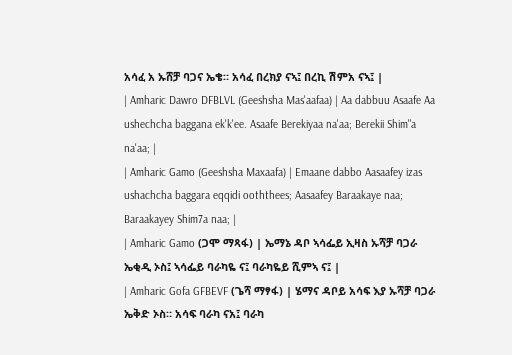አሳፈ አ ኡሸቻ ባጋና ኤቄ። አሳፈ በረክያ ናኣ፤ በረኪ ሽምአ ናኣ፤ |
| Amharic Dawro DFBLVL (Geeshsha Mas'aafaa) | Aa dabbuu Asaafe Aa ushechcha baggana ek'k'ee. Asaafe Berekiyaa na'aa; Berekii Shim"a na'aa; |
| Amharic Gamo (Geeshsha Maxaafa) | Emaane dabbo Aasaafey izas ushachcha baggara eqqidi ooththees; Aasaafey Baraakaye naa; Baraakayey Shim7a naa; |
| Amharic Gamo (ጋሞ ማጻፋ) | ኤማኔ ዳቦ ኣሳፌይ ኢዛስ ኡሻቻ ባጋራ ኤቂዲ ኦስ፤ ኣሳፌይ ባራካዬ ና፤ ባራካዬይ ሺምኣ ና፤ |
| Amharic Gofa GFBEVF (ጌሻ ማፃፋ) | ሄማና ዳቦይ አሳፍ እያ ኡሻቻ ባጋራ ኤቅድ ኦስ። አሳፍ ባራካ ናአ፤ ባራካ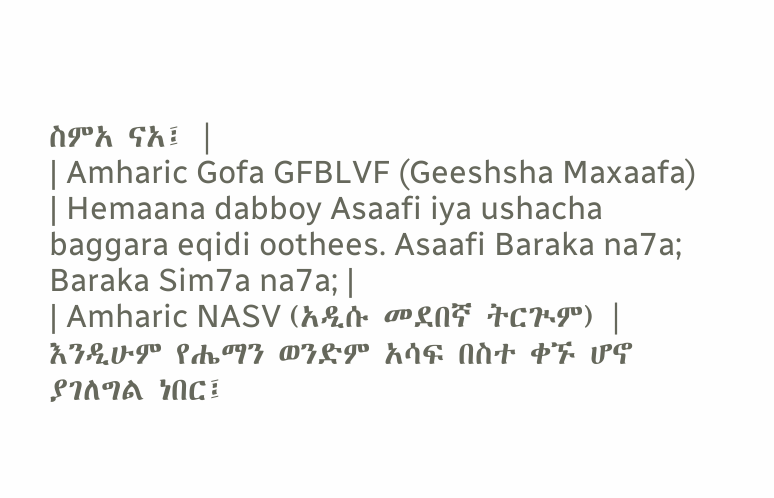ስምአ ናአ፤ |
| Amharic Gofa GFBLVF (Geeshsha Maxaafa) | Hemaana dabboy Asaafi iya ushacha baggara eqidi oothees. Asaafi Baraka na7a; Baraka Sim7a na7a; |
| Amharic NASV (አዲሱ መደበኛ ትርጒም) | እንዲሁም የሔማን ወንድም አሳፍ በስተ ቀኙ ሆኖ ያገለግል ነበር፤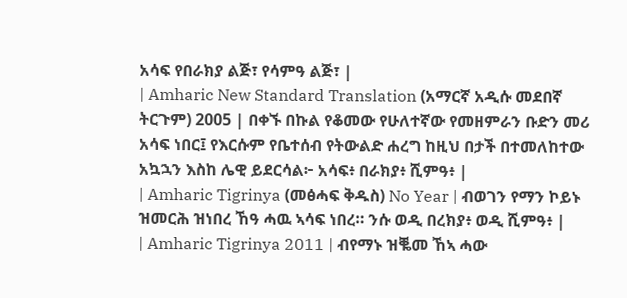አሳፍ የበራክያ ልጅ፣ የሳምዓ ልጅ፣ |
| Amharic New Standard Translation (አማርኛ አዲሱ መደበኛ ትርጉም) 2005 | በቀኙ በኩል የቆመው የሁለተኛው የመዘምራን ቡድን መሪ አሳፍ ነበር፤ የእርሱም የቤተሰብ የትውልድ ሐረግ ከዚህ በታች በተመለከተው አኳኋን እስከ ሌዊ ይደርሳል፦ አሳፍ፥ በራክያ፥ ሺምዓ፥ |
| Amharic Tigrinya (መፅሓፍ ቅዱስ) No Year | ብወገን የማን ኮይኑ ዝመርሕ ዝነበረ ኸዓ ሓዉ ኣሳፍ ነበረ። ንሱ ወዲ በረክያ፥ ወዲ ሺምዓ፥ |
| Amharic Tigrinya 2011 | ብየማኑ ዝቘመ ኸኣ ሓው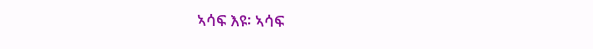ኣሳፍ እዩ፡ ኣሳፍ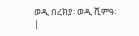ወዲ በረክያ፡ ወዲ ሺምዓ፡ |